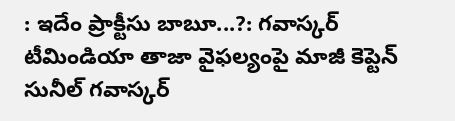: ఇదేం ప్రాక్టీసు బాబూ...?: గవాస్కర్
టీమిండియా తాజా వైఫల్యంపై మాజీ కెప్టెన్ సునీల్ గవాస్కర్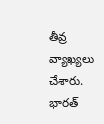తీవ్ర వ్యాఖ్యలు చేశారు. భారత్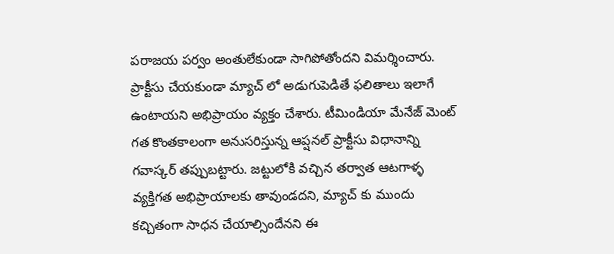పరాజయ పర్వం అంతులేకుండా సాగిపోతోందని విమర్శించారు. ప్రాక్టీసు చేయకుండా మ్యాచ్ లో అడుగుపెడితే ఫలితాలు ఇలాగే ఉంటాయని అభిప్రాయం వ్యక్తం చేశారు. టీమిండియా మేనేజ్ మెంట్ గత కొంతకాలంగా అనుసరిస్తున్న ఆప్షనల్ ప్రాక్టీసు విధానాన్ని గవాస్కర్ తప్పుబట్టారు. జట్టులోకి వచ్చిన తర్వాత ఆటగాళ్ళ వ్యక్తిగత అభిప్రాయాలకు తావుండదని, మ్యాచ్ కు ముందు కచ్చితంగా సాధన చేయాల్సిందేనని ఈ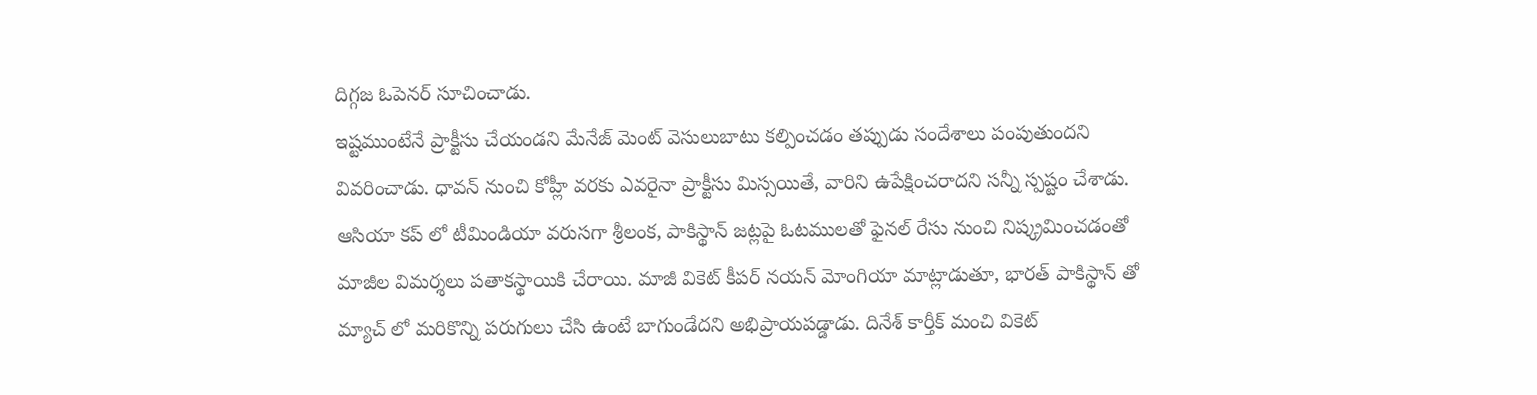దిగ్గజ ఓపెనర్ సూచించాడు.
ఇష్టముంటేనే ప్రాక్టీసు చేయండని మేనేజ్ మెంట్ వెసులుబాటు కల్పించడం తప్పుడు సందేశాలు పంపుతుందని వివరించాడు. ధావన్ నుంచి కోహ్లీ వరకు ఎవరైనా ప్రాక్టీసు మిస్సయితే, వారిని ఉపేక్షించరాదని సన్నీ స్పష్టం చేశాడు. ఆసియా కప్ లో టీమిండియా వరుసగా శ్రీలంక, పాకిస్థాన్ జట్లపై ఓటములతో ఫైనల్ రేసు నుంచి నిష్క్రమించడంతో మాజీల విమర్శలు పతాకస్థాయికి చేరాయి. మాజీ వికెట్ కీపర్ నయన్ మోంగియా మాట్లాడుతూ, భారత్ పాకిస్థాన్ తో మ్యాచ్ లో మరికొన్ని పరుగులు చేసి ఉంటే బాగుండేదని అభిప్రాయపడ్డాడు. దినేశ్ కార్తీక్ మంచి వికెట్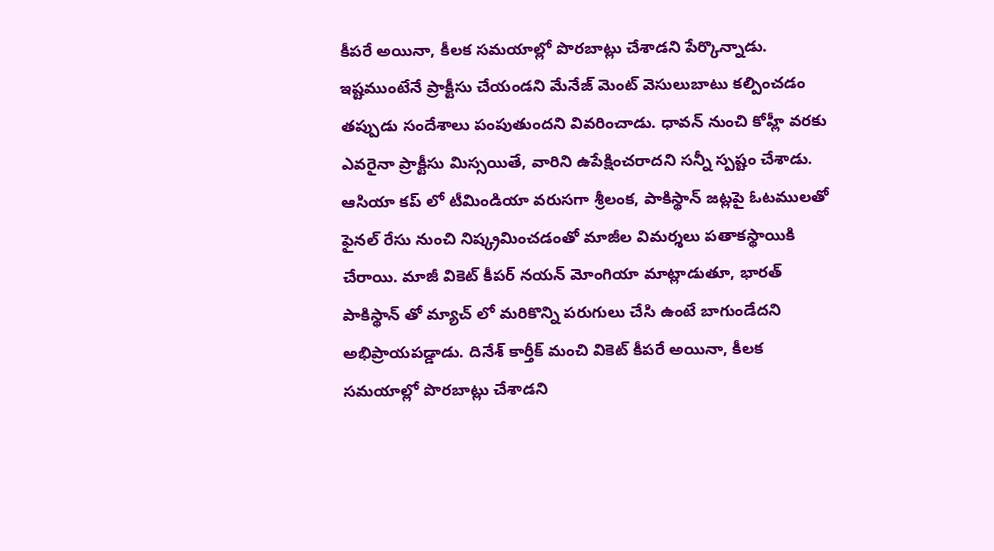కీపరే అయినా, కీలక సమయాల్లో పొరబాట్లు చేశాడని పేర్కొన్నాడు.
ఇష్టముంటేనే ప్రాక్టీసు చేయండని మేనేజ్ మెంట్ వెసులుబాటు కల్పించడం తప్పుడు సందేశాలు పంపుతుందని వివరించాడు. ధావన్ నుంచి కోహ్లీ వరకు ఎవరైనా ప్రాక్టీసు మిస్సయితే, వారిని ఉపేక్షించరాదని సన్నీ స్పష్టం చేశాడు. ఆసియా కప్ లో టీమిండియా వరుసగా శ్రీలంక, పాకిస్థాన్ జట్లపై ఓటములతో ఫైనల్ రేసు నుంచి నిష్క్రమించడంతో మాజీల విమర్శలు పతాకస్థాయికి చేరాయి. మాజీ వికెట్ కీపర్ నయన్ మోంగియా మాట్లాడుతూ, భారత్ పాకిస్థాన్ తో మ్యాచ్ లో మరికొన్ని పరుగులు చేసి ఉంటే బాగుండేదని అభిప్రాయపడ్డాడు. దినేశ్ కార్తీక్ మంచి వికెట్ కీపరే అయినా, కీలక సమయాల్లో పొరబాట్లు చేశాడని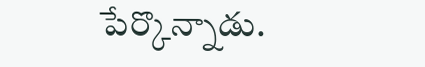పేర్కొన్నాడు.